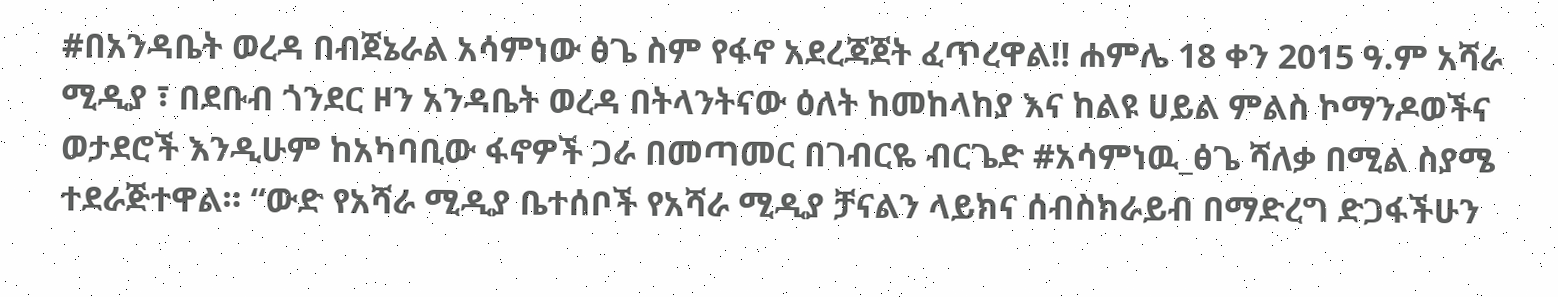#በአንዳቤት ወረዳ በብጀኔራል አሳምነው ፅጌ ስም የፋኖ አደረጃጀት ፈጥረዋል‼ ሐምሌ 18 ቀን 2015 ዓ.ም አሻራ ሚዲያ ፣ በደቡብ ጎንደር ዞን አንዳቤት ወረዳ በትላንትናው ዕለት ከመከላከያ እና ከልዩ ሀይል ምልስ ኮማንዶወችና ወታደሮች እንዲሁም ከአካባቢው ፋኖዎች ጋራ በመጣመር በገብርዬ ብርጌድ #አሳምነዉ_ፅጌ ሻለቃ በሚል ስያሜ ተደራጅተዋል። “ውድ የአሻራ ሚዲያ ቤተሰቦች የአሻራ ሚዲያ ቻናልን ላይክና ሰብስክራይብ በማድረግ ድጋፋችሁን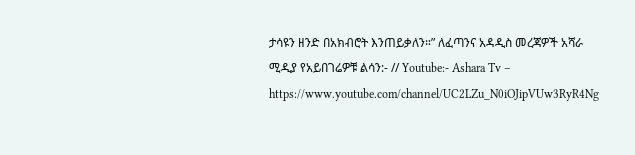ታሳዩን ዘንድ በአክብሮት እንጠይቃለን።” ለፈጣንና አዳዲስ መረጃዎች አሻራ ሚዲያ የአይበገሬዎቹ ልሳን:- // Youtube:- Ashara Tv – https://www.youtube.com/channel/UC2LZu_N0iOJipVUw3RyR4Ng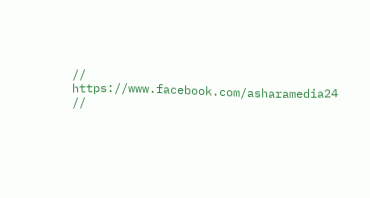// https://www.facebook.com/asharamedia24 //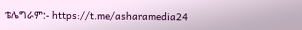ቴሌግራም:- https://t.me/asharamedia24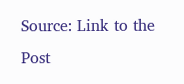Source: Link to the Post